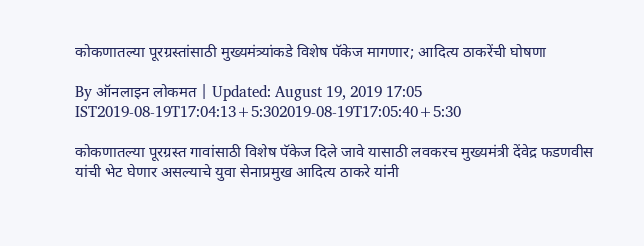कोकणातल्या पूरग्रस्तांसाठी मुख्यमंत्र्यांकडे विशेष पॅकेज मागणार; आदित्य ठाकरेंची घोषणा

By ऑनलाइन लोकमत | Updated: August 19, 2019 17:05 IST2019-08-19T17:04:13+5:302019-08-19T17:05:40+5:30

कोकणातल्या पूरग्रस्त गावांसाठी विशेष पॅकेज दिले जावे यासाठी लवकरच मुख्यमंत्री देंवेद्र फडणवीस यांची भेट घेणार असल्याचे युवा सेनाप्रमुख आदित्य ठाकरे यांनी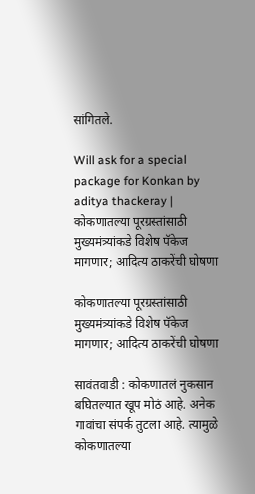सांगितले.

Will ask for a special package for Konkan by aditya thackeray | कोकणातल्या पूरग्रस्तांसाठी मुख्यमंत्र्यांकडे विशेष पॅकेज मागणार; आदित्य ठाकरेंची घोषणा

कोकणातल्या पूरग्रस्तांसाठी मुख्यमंत्र्यांकडे विशेष पॅकेज मागणार; आदित्य ठाकरेंची घोषणा

सावंतवाडी : कोकणातलं नुकसान बघितल्यात खूप मोठं आहे. अनेक गावांचा संपर्क तुटला आहे. त्यामुळे कोकणातल्या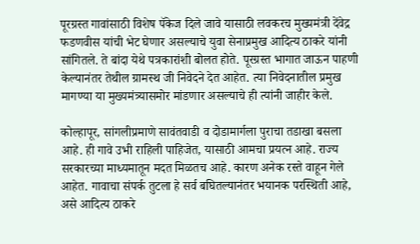पूरग्रस्त गावांसाठी विशेष पॅकेज दिले जावे यासाठी लवकरच मुख्यमंत्री देंवेद्र फडणवीस यांची भेट घेणार असल्याचे युवा सेनाप्रमुख आदित्य ठाकरे यांनी सांगितले. ते बांदा येथे पत्रकारांशी बोलत होते. पूरग्रस्त भागात जाऊन पाहणी केल्यानंतर तेथील ग्रामस्थ जी निवेदने देत आहेत. त्या निवेदनातील प्रमुख मागण्या या मुख्यमंत्र्यासमोर मांडणार असल्याचे ही त्यांनी जाहीर केले.

कोल्हापूर, सांगलीप्रमाणे सावंतवाडी व दोडामार्गला पुराचा तडाखा बसला आहे. ही गावे उभी राहिली पाहिजेत, यासाठी आमचा प्रयत्न आहे. राज्य सरकारच्या माध्यमातून मदत मिळतच आहे. कारण अनेक रस्ते वाहून गेले आहेत. गावाचा संपर्क तुटला हे सर्व बघितल्यानंतर भयानक परस्थिती आहे, असे आदित्य ठाकरे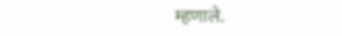म्हणाले.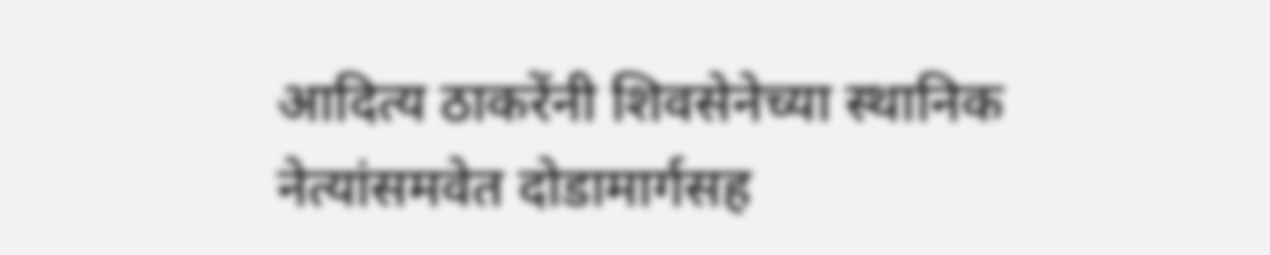आदित्य ठाकरेंनी शिवसेनेच्या स्थानिक नेत्यांसमवेत दोडामार्गसह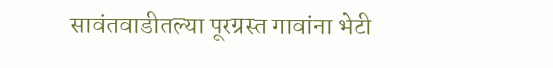सावंतवाडीतल्या पूरग्रस्त गावांना भेटी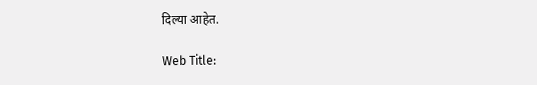दिल्या आहेत.

Web Title: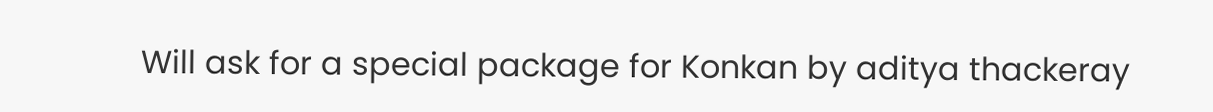Will ask for a special package for Konkan by aditya thackeray